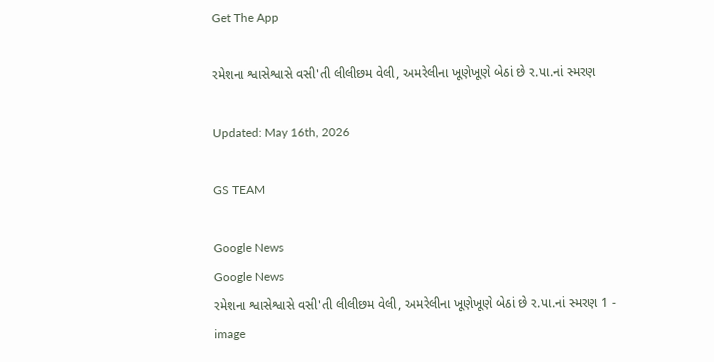Get The App

રમેશના શ્વાસેશ્વાસે વસી'તી લીલીછમ વેલી, અમરેલીના ખૂણેખૂણે બેઠાં છે ર.પા.નાં સ્મરણ

Updated: May 16th, 2026

GS TEAM

Google News
Google News
રમેશના શ્વાસેશ્વાસે વસી'તી લીલીછમ વેલી, અમરેલીના ખૂણેખૂણે બેઠાં છે ર.પા.નાં સ્મરણ 1 - image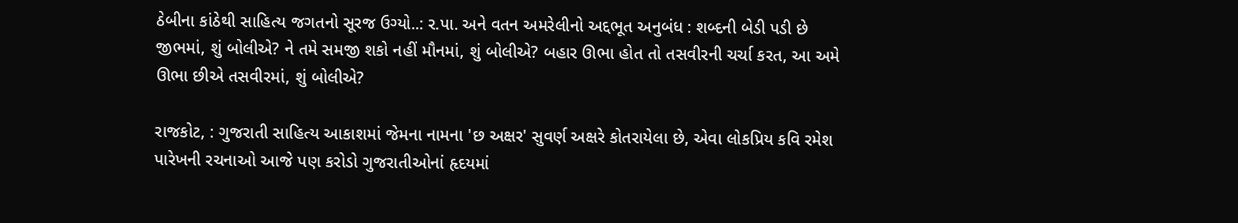ઠેબીના કાંઠેથી સાહિત્ય જગતનો સૂરજ ઉગ્યો..: ર.પા. અને વતન અમરેલીનો અદ્દભૂત અનુબંધ : શબ્દની બેડી પડી છે જીભમાં, શું બોલીએ? ને તમે સમજી શકો નહીં મૌનમાં, શું બોલીએ? બહાર ઊભા હોત તો તસવીરની ચર્ચા કરત, આ અમે ઊભા છીએ તસવીરમાં, શું બોલીએ?

રાજકોટ, : ગુજરાતી સાહિત્ય આકાશમાં જેમના નામના 'છ અક્ષર' સુવર્ણ અક્ષરે કોતરાયેલા છે, એવા લોકપ્રિય કવિ રમેશ પારેખની રચનાઓ આજે પણ કરોડો ગુજરાતીઓનાં હૃદયમાં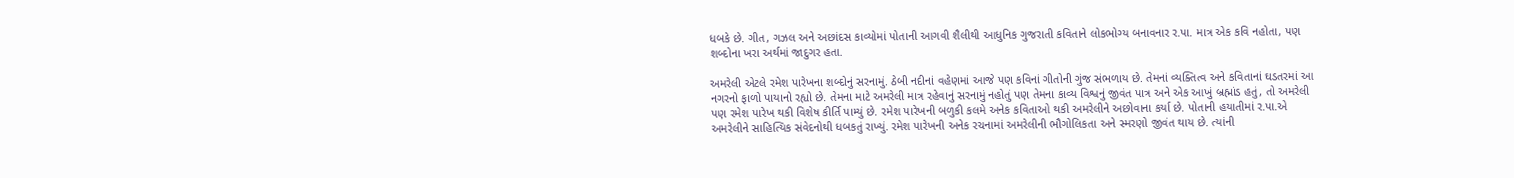ધબકે છે. ગીત, ગઝલ અને અછાંદસ કાવ્યોમાં પોતાની આગવી શૈલીથી આધુનિક ગુજરાતી કવિતાને લોકભોગ્ય બનાવનાર ર.પા. માત્ર એક કવિ નહોતા, પણ શબ્દોના ખરા અર્થમાં જાદુગર હતા.

અમરેલી એટલે રમેશ પારેખના શબ્દોનું સરનામું. ઠેબી નદીનાં વહેણમાં આજે પણ કવિનાં ગીતોની ગુંજ સંભળાય છે. તેમનાં વ્યક્તિત્વ અને કવિતાનાં ઘડતરમાં આ નગરનો ફાળો પાયાનો રહ્યો છે. તેમના માટે અમરેલી માત્ર રહેવાનું સરનામું નહોતું પણ તેમના કાવ્ય વિશ્વનું જીવંત પાત્ર અને એક આખું બ્રહ્માંડ હતું, તો અમરેલી પણ રમેશ પારેખ થકી વિશેષ કીર્તિ પામ્યું છે. રમેશ પારેખની બળુકી કલમે અનેક કવિતાઓ થકી અમરેલીને અછોવાના કર્યા છે. પોતાની હયાતીમાં ર.પા.એ અમરેલીને સાહિત્યિક સંવેદનોથી ધબકતું રાખ્યું. રમેશ પારેખની અનેક રચનામાં અમરેલીની ભૌગોલિકતા અને સ્મરણો જીવંત થાય છે. ત્યાંની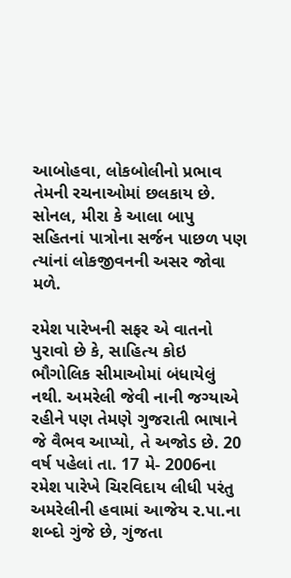આબોહવા, લોકબોલીનો પ્રભાવ તેમની રચનાઓમાં છલકાય છે. સોનલ, મીરા કે આલા બાપુ સહિતનાં પાત્રોના સર્જન પાછળ પણ ત્યાંનાં લોકજીવનની અસર જોવા મળે.

રમેશ પારેખની સફર એ વાતનો પુરાવો છે કે, સાહિત્ય કોઇ ભૌગોલિક સીમાઓમાં બંધાયેલું નથી. અમરેલી જેવી નાની જગ્યાએ રહીને પણ તેમણે ગુજરાતી ભાષાને જે વૈભવ આપ્યો, તે અજોડ છે. 20 વર્ષ પહેલાં તા. 17 મે- 2006ના રમેશ પારેખે ચિરવિદાય લીધી પરંતુ અમરેલીની હવામાં આજેય ર.પા.ના શબ્દો ગુંજે છે, ગુંજતા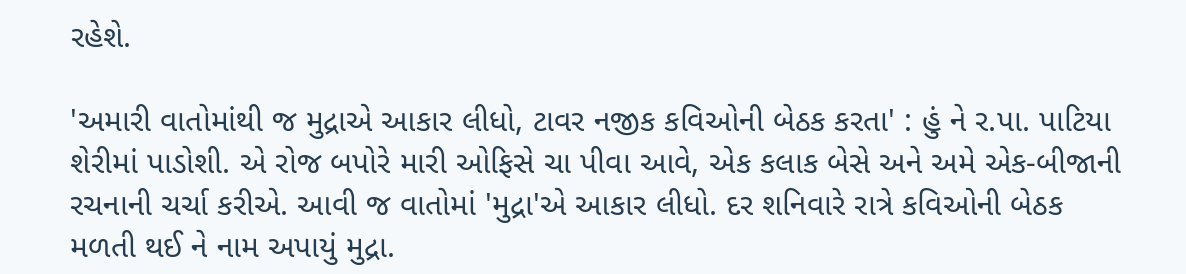રહેશે.

'અમારી વાતોમાંથી જ મુદ્રાએ આકાર લીધો, ટાવર નજીક કવિઓની બેઠક કરતા' : હું ને ર.પા. પાટિયા શેરીમાં પાડોશી. એ રોજ બપોરે મારી ઓફિસે ચા પીવા આવે, એક કલાક બેસે અને અમે એક-બીજાની રચનાની ચર્ચા કરીએ. આવી જ વાતોમાં 'મુદ્રા'એ આકાર લીધો. દર શનિવારે રાત્રે કવિઓની બેઠક મળતી થઈ ને નામ અપાયું મુદ્રા.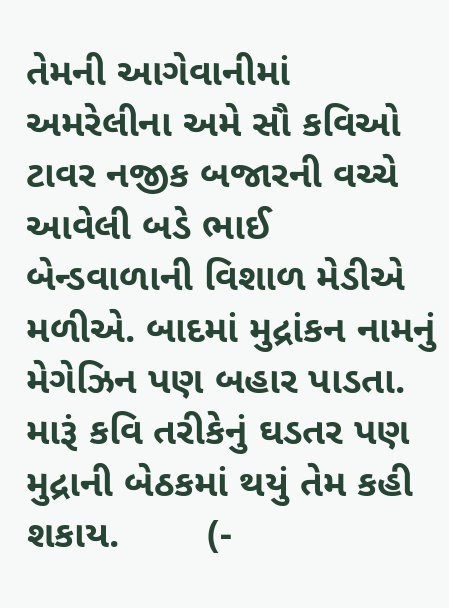તેમની આગેવાનીમાં અમરેલીના અમે સૌ કવિઓ ટાવર નજીક બજારની વચ્ચે આવેલી બડે ભાઈ બેન્ડવાળાની વિશાળ મેડીએ મળીએ. બાદમાં મુદ્રાંકન નામનું મેગેઝિન પણ બહાર પાડતા. મારૂં કવિ તરીકેનું ઘડતર પણ મુદ્રાની બેઠકમાં થયું તેમ કહી શકાય.        (-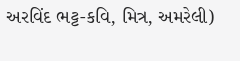અરવિંદ ભટ્ટ-કવિ, મિત્ર, અમરેલી)